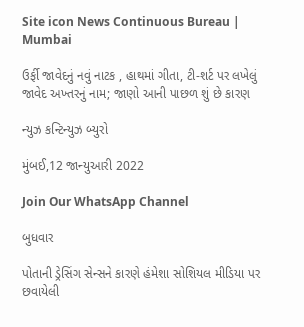Site icon News Continuous Bureau | Mumbai

ઉર્ફી જાવેદનું નવું નાટક , હાથમાં ગીતા, ટી-શર્ટ પર લખેલું જાવેદ અખ્તરનું નામ; જાણો આની પાછળ શું છે કારણ

ન્યુઝ કન્ટિન્યુઝ બ્યુરો

મુંબઈ,12 જાન્યુઆરી 2022

Join Our WhatsApp Channel

બુધવાર

પોતાની ડ્રેસિંગ સેન્સને કારણે હંમેશા સોશિયલ મીડિયા પર છવાયેલી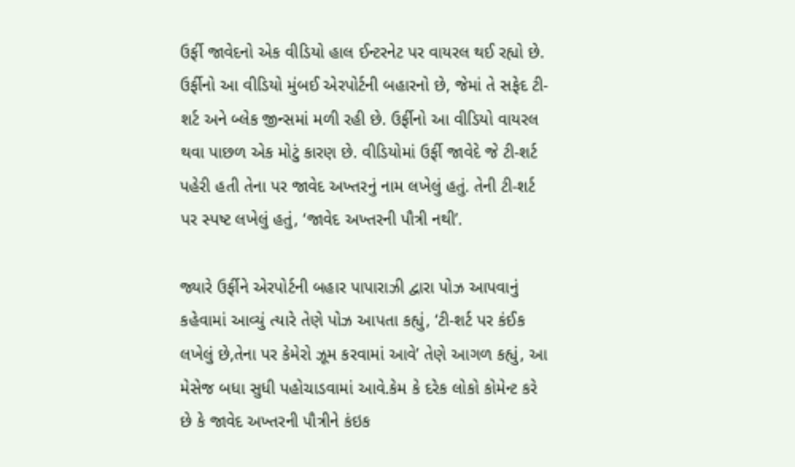ઉર્ફી જાવેદનો એક વીડિયો હાલ ઈન્ટરનેટ પર વાયરલ થઈ રહ્યો છે. ઉર્ફીનો આ વીડિયો મુંબઈ એરપોર્ટની બહારનો છે, જેમાં તે સફેદ ટી-શર્ટ અને બ્લેક જીન્સમાં મળી રહી છે. ઉર્ફીનો આ વીડિયો વાયરલ થવા પાછળ એક મોટું કારણ છે. વીડિયોમાં ઉર્ફી જાવેદે જે ટી-શર્ટ પહેરી હતી તેના પર જાવેદ અખ્તરનું નામ લખેલું હતું. તેની ટી-શર્ટ પર સ્પષ્ટ લખેલું હતું, ‘જાવેદ અખ્તરની પૌત્રી નથી’.

જ્યારે ઉર્ફીને એરપોર્ટની બહાર પાપારાઝી દ્વારા પોઝ આપવાનું કહેવામાં આવ્યું ત્યારે તેણે પોઝ આપતા કહ્યું, ‘ટી-શર્ટ પર કંઈક લખેલું છે,તેના પર કેમેરો ઝૂમ કરવામાં આવે’ તેણે આગળ કહ્યું, આ મેસેજ બધા સુધી પહોચાડવામાં આવે.કેમ કે દરેક લોકો કોમેન્ટ કરે છે કે જાવેદ અખ્તરની પૌત્રીને કંઇક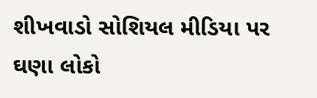શીખવાડો સોશિયલ મીડિયા પર ઘણા લોકો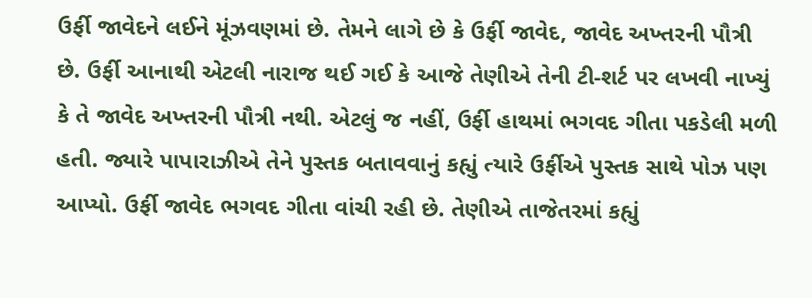ઉર્ફી જાવેદને લઈને મૂંઝવણમાં છે. તેમને લાગે છે કે ઉર્ફી જાવેદ, જાવેદ અખ્તરની પૌત્રી છે. ઉર્ફી આનાથી એટલી નારાજ થઈ ગઈ કે આજે તેણીએ તેની ટી-શર્ટ પર લખવી નાખ્યું કે તે જાવેદ અખ્તરની પૌત્રી નથી. એટલું જ નહીં, ઉર્ફી હાથમાં ભગવદ ગીતા પકડેલી મળી હતી. જ્યારે પાપારાઝીએ તેને પુસ્તક બતાવવાનું કહ્યું ત્યારે ઉર્ફીએ પુસ્તક સાથે પોઝ પણ આપ્યો. ઉર્ફી જાવેદ ભગવદ ગીતા વાંચી રહી છે. તેણીએ તાજેતરમાં કહ્યું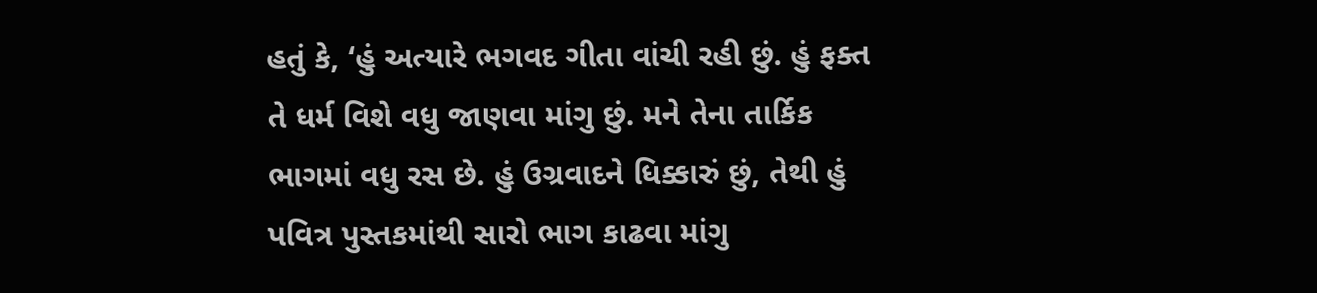હતું કે, ‘હું અત્યારે ભગવદ ગીતા વાંચી રહી છું. હું ફક્ત તે ધર્મ વિશે વધુ જાણવા માંગુ છું. મને તેના તાર્કિક ભાગમાં વધુ રસ છે. હું ઉગ્રવાદને ધિક્કારું છું, તેથી હું પવિત્ર પુસ્તકમાંથી સારો ભાગ કાઢવા માંગુ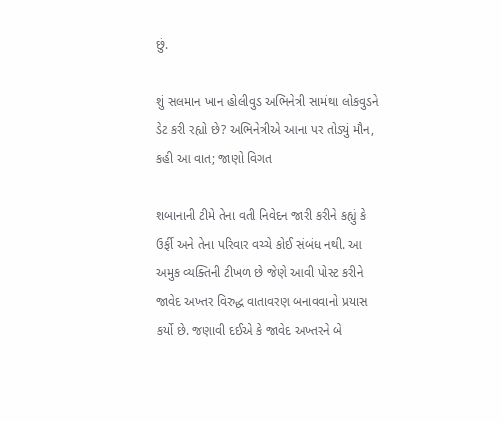છું.

શું સલમાન ખાન હોલીવુડ અભિનેત્રી સામંથા લોકવુડને ડેટ કરી રહ્યો છે? અભિનેત્રીએ આના પર તોડ્યું મૌન, કહી આ વાત; જાણો વિગત

શબાનાની ટીમે તેના વતી નિવેદન જારી કરીને કહ્યું કે ઉર્ફી અને તેના પરિવાર વચ્ચે કોઈ સંબંધ નથી. આ અમુક વ્યક્તિની ટીખળ છે જેણે આવી પોસ્ટ કરીને જાવેદ અખ્તર વિરુદ્ધ વાતાવરણ બનાવવાનો પ્રયાસ કર્યો છે. જણાવી દઈએ કે જાવેદ અખ્તરને બે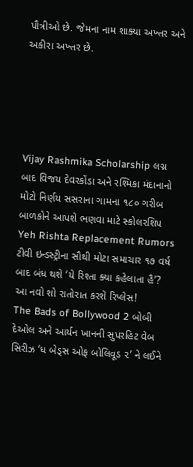પૌત્રીઓ છે. જેમના નામ શાક્યા અખ્તર અને અકીરા અખ્તર છે.





Vijay Rashmika Scholarship લગ્ન બાદ વિજય દેવરકોંડા અને રશ્મિકા મંદાનાનો મોટો નિર્ણય સસરાના ગામના ૧૮૦ ગરીબ બાળકોને આપશે ભણવા માટે સ્કોલરશિપ
Yeh Rishta Replacement Rumors ટીવી ઇન્ડસ્ટ્રીના સૌથી મોટા સમાચાર ૧૭ વર્ષ બાદ બંધ થશે ‘યે રિશ્તા ક્યા કહેલાતા હૈ’? આ નવો શો રાતોરાત કરશે રિપ્લેસ!
The Bads of Bollywood 2 બોબી દેઓલ અને આર્યન ખાનની સુપરહિટ વેબ સિરીઝ ‘ધ બેડ્સ ઓફ બોલિવૂડ ૨’ ને લઈને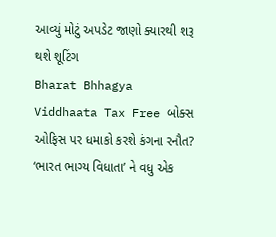આવ્યું મોટું અપડેટ જાણો ક્યારથી શરૂ થશે શૂટિંગ
Bharat Bhhagya Viddhaata Tax Free બોક્સ ઓફિસ પર ધમાકો કરશે કંગના રનૌત? ‘ભારત ભાગ્ય વિધાતા’ ને વધુ એક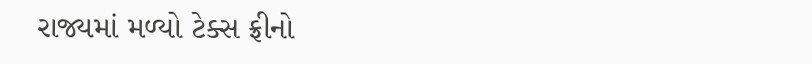રાજ્યમાં મળ્યો ટેક્સ ફ્રીનો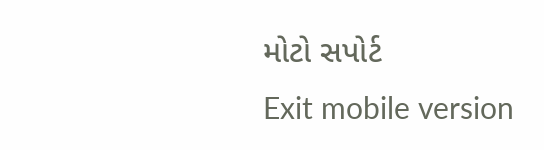મોટો સપોર્ટ
Exit mobile version